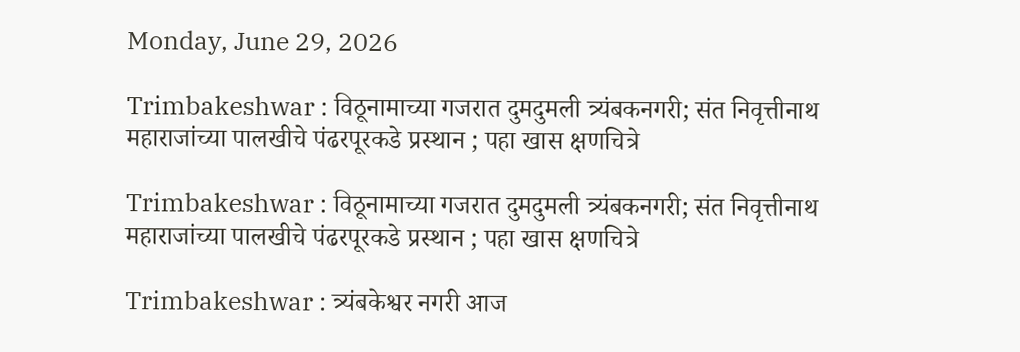Monday, June 29, 2026

Trimbakeshwar : विठूनामाच्या गजरात दुमदुमली त्र्यंबकनगरी; संत निवृत्तीनाथ महाराजांच्या पालखीचे पंढरपूरकडे प्रस्थान ; पहा खास क्षणचित्रे

Trimbakeshwar : विठूनामाच्या गजरात दुमदुमली त्र्यंबकनगरी; संत निवृत्तीनाथ महाराजांच्या पालखीचे पंढरपूरकडे प्रस्थान ; पहा खास क्षणचित्रे

Trimbakeshwar : त्र्यंबकेश्वर नगरी आज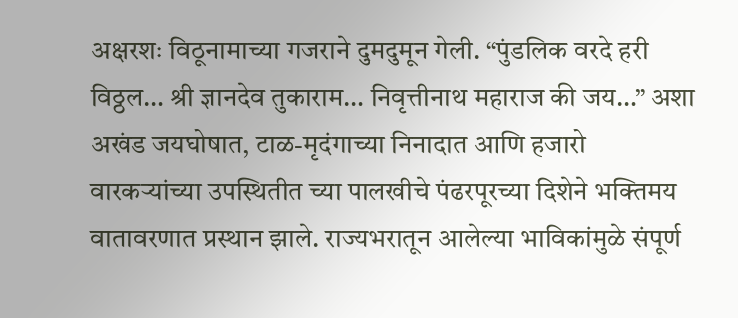अक्षरशः विठूनामाच्या गजराने दुमदुमून गेली. “पुंडलिक वरदे हरी विठ्ठल… श्री ज्ञानदेव तुकाराम… निवृत्तीनाथ महाराज की जय…” अशा अखंड जयघोषात, टाळ-मृदंगाच्या निनादात आणि हजारो वारकऱ्यांच्या उपस्थितीत च्या पालखीचे पंढरपूरच्या दिशेने भक्तिमय वातावरणात प्रस्थान झाले. राज्यभरातून आलेल्या भाविकांमुळे संपूर्ण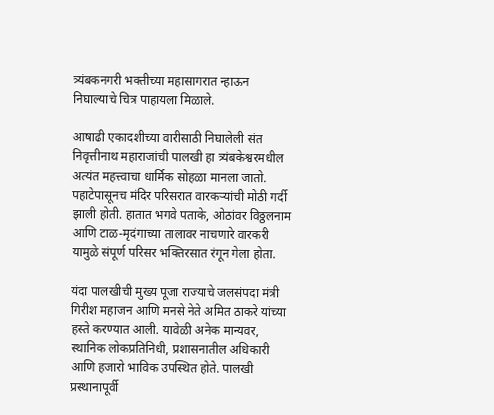त्र्यंबकनगरी भक्तीच्या महासागरात न्हाऊन निघाल्याचे चित्र पाहायला मिळाले.

आषाढी एकादशीच्या वारीसाठी निघालेली संत निवृत्तीनाथ महाराजांची पालखी हा त्र्यंबकेश्वरमधील अत्यंत महत्त्वाचा धार्मिक सोहळा मानला जातो. पहाटेपासूनच मंदिर परिसरात वारकऱ्यांची मोठी गर्दी झाली होती. हातात भगवे पताके, ओठांवर विठ्ठलनाम आणि टाळ-मृदंगाच्या तालावर नाचणारे वारकरी यामुळे संपूर्ण परिसर भक्तिरसात रंगून गेला होता.

यंदा पालखीची मुख्य पूजा राज्याचे जलसंपदा मंत्री गिरीश महाजन आणि मनसे नेते अमित ठाकरे यांच्या हस्ते करण्यात आली. यावेळी अनेक मान्यवर, स्थानिक लोकप्रतिनिधी, प्रशासनातील अधिकारी आणि हजारो भाविक उपस्थित होते. पालखी प्रस्थानापूर्वी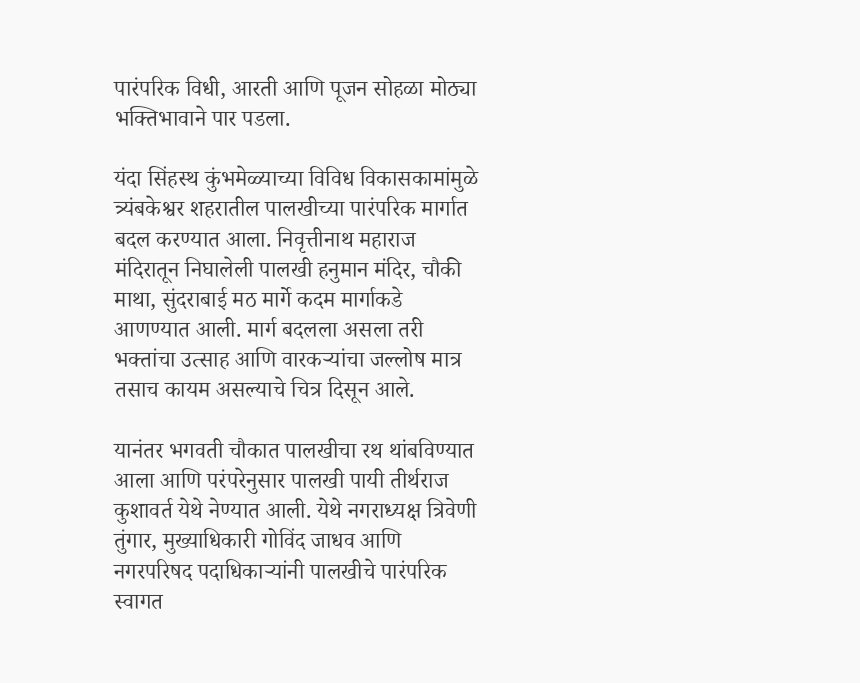पारंपरिक विधी, आरती आणि पूजन सोहळा मोठ्या भक्तिभावाने पार पडला.

यंदा सिंहस्थ कुंभमेळ्याच्या विविध विकासकामांमुळे त्र्यंबकेश्वर शहरातील पालखीच्या पारंपरिक मार्गात बदल करण्यात आला. निवृत्तीनाथ महाराज मंदिरातून निघालेली पालखी हनुमान मंदिर, चौकी माथा, सुंदराबाई मठ मार्गे कदम मार्गाकडे आणण्यात आली. मार्ग बदलला असला तरी भक्तांचा उत्साह आणि वारकऱ्यांचा जल्लोष मात्र तसाच कायम असल्याचे चित्र दिसून आले.

यानंतर भगवती चौकात पालखीचा रथ थांबविण्यात आला आणि परंपरेनुसार पालखी पायी तीर्थराज कुशावर्त येथे नेण्यात आली. येथे नगराध्यक्ष त्रिवेणी तुंगार, मुख्याधिकारी गोविंद जाधव आणि नगरपरिषद पदाधिकाऱ्यांनी पालखीचे पारंपरिक स्वागत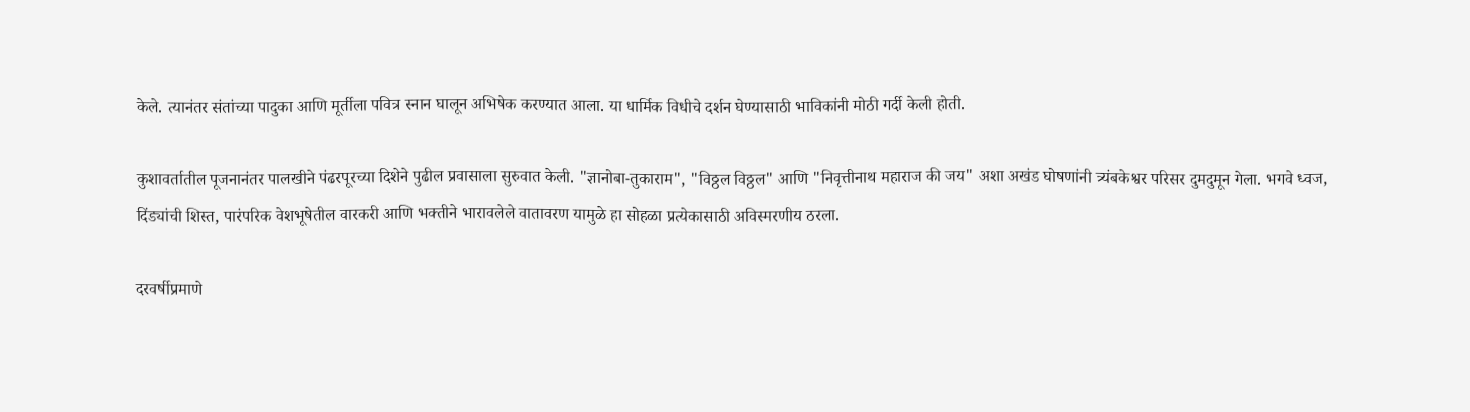केले. त्यानंतर संतांच्या पादुका आणि मूर्तीला पवित्र स्नान घालून अभिषेक करण्यात आला. या धार्मिक विधीचे दर्शन घेण्यासाठी भाविकांनी मोठी गर्दी केली होती.

कुशावर्तातील पूजनानंतर पालखीने पंढरपूरच्या दिशेने पुढील प्रवासाला सुरुवात केली. "ज्ञानोबा-तुकाराम", "विठ्ठल विठ्ठल" आणि "निवृत्तीनाथ महाराज की जय" अशा अखंड घोषणांनी त्र्यंबकेश्वर परिसर दुमदुमून गेला. भगवे ध्वज, दिंड्यांची शिस्त, पारंपरिक वेशभूषेतील वारकरी आणि भक्तीने भारावलेले वातावरण यामुळे हा सोहळा प्रत्येकासाठी अविस्मरणीय ठरला.

दरवर्षीप्रमाणे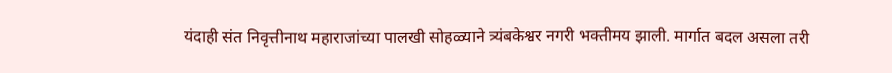यंदाही संत निवृत्तीनाथ महाराजांच्या पालखी सोहळ्याने त्र्यंबकेश्वर नगरी भक्तीमय झाली. मार्गात बदल असला तरी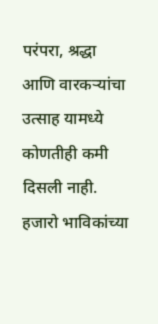परंपरा, श्रद्धा आणि वारकऱ्यांचा उत्साह यामध्ये कोणतीही कमी दिसली नाही. हजारो भाविकांच्या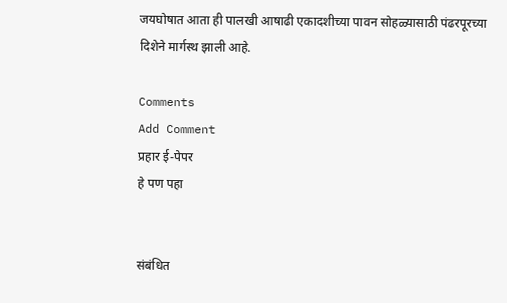जयघोषात आता ही पालखी आषाढी एकादशीच्या पावन सोहळ्यासाठी पंढरपूरच्या दिशेने मार्गस्थ झाली आहे.

Comments
Add Comment
प्रहार ई-पेपर
हे पण पहा


संबंधित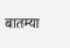बातम्या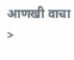आणखी वाचा >